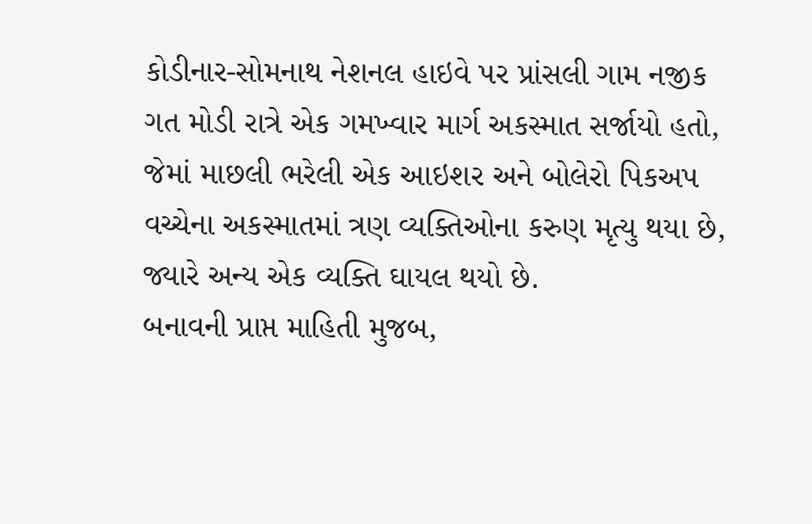કોડીનાર-સોમનાથ નેશનલ હાઇવે પર પ્રાંસલી ગામ નજીક ગત મોડી રાત્રે એક ગમખ્વાર માર્ગ અકસ્માત સર્જાયો હતો, જેમાં માછલી ભરેલી એક આઇશર અને બોલેરો પિકઅપ વચ્ચેના અકસ્માતમાં ત્રણ વ્યક્તિઓના કરુણ મૃત્યુ થયા છે, જ્યારે અન્ય એક વ્યક્તિ ઘાયલ થયો છે.
બનાવની પ્રાપ્ત માહિતી મુજબ,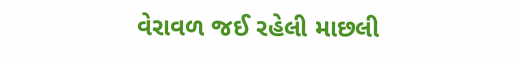વેરાવળ જઈ રહેલી માછલી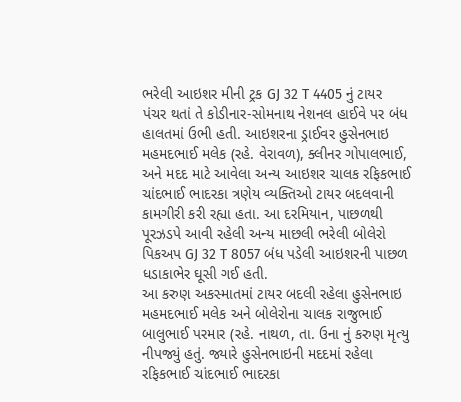ભરેલી આઇશર મીની ટ્રક GJ 32 T 4405 નું ટાયર પંચર થતાં તે કોડીનાર-સોમનાથ નેશનલ હાઈવે પર બંધ હાલતમાં ઉભી હતી. આઇશરના ડ્રાઈવર હુસેનભાઇ મહમદભાઈ મલેક (રહે. વેરાવળ), ક્લીનર ગોપાલભાઈ, અને મદદ માટે આવેલા અન્ય આઇશર ચાલક રફિકભાઈ ચાંદભાઈ ભાદરકા ત્રણેય વ્યક્તિઓ ટાયર બદલવાની કામગીરી કરી રહ્યા હતા. આ દરમિયાન, પાછળથી પૂરઝડપે આવી રહેલી અન્ય માછલી ભરેલી બોલેરો પિકઅપ GJ 32 T 8057 બંધ પડેલી આઇશરની પાછળ ધડાકાભેર ઘૂસી ગઈ હતી.
આ કરુણ અકસ્માતમાં ટાયર બદલી રહેલા હુસેનભાઇ મહમદભાઈ મલેક અને બોલેરોના ચાલક રાજુભાઈ બાલુભાઈ પરમાર (રહે. નાથળ, તા. ઉના નું કરુણ મૃત્યુ નીપજ્યું હતું. જ્યારે હુસેનભાઇની મદદમાં રહેલા રફિકભાઈ ચાંદભાઈ ભાદરકા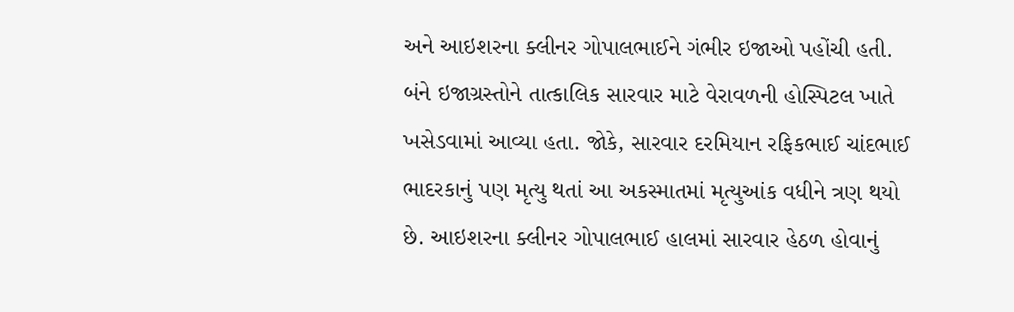અને આઇશરના ક્લીનર ગોપાલભાઈને ગંભીર ઇજાઓ પહોંચી હતી.
બંને ઇજાગ્રસ્તોને તાત્કાલિક સારવાર માટે વેરાવળની હોસ્પિટલ ખાતે ખસેડવામાં આવ્યા હતા. જોકે, સારવાર દરમિયાન રફિકભાઈ ચાંદભાઈ ભાદરકાનું પણ મૃત્યુ થતાં આ અકસ્માતમાં મૃત્યુઆંક વધીને ત્રણ થયો છે. આઇશરના ક્લીનર ગોપાલભાઈ હાલમાં સારવાર હેઠળ હોવાનું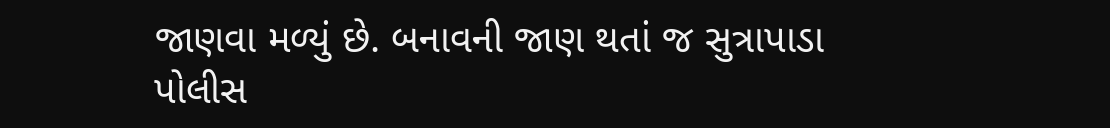જાણવા મળ્યું છે. બનાવની જાણ થતાં જ સુત્રાપાડા પોલીસ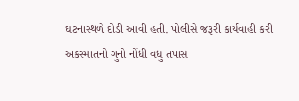ઘટનાસ્થળે દોડી આવી હતી. પોલીસે જરૂરી કાર્યવાહી કરી અકસ્માતનો ગુનો નોંધી વધુ તપાસ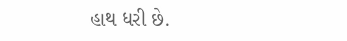હાથ ધરી છે.